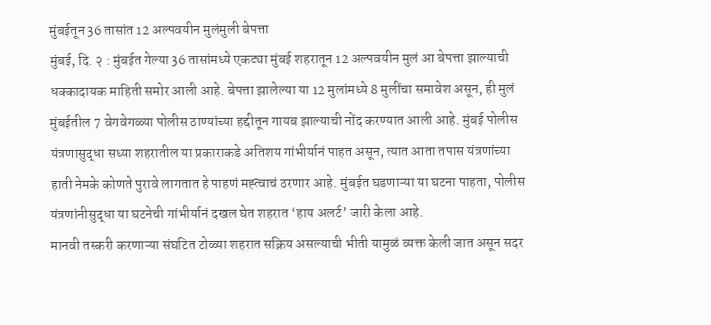मुंबईतून 36 तासांत 12 अल्पवयीन मुलंमुली बेपत्ता
मुंबई, दि. २ : मुंबईत गेल्या 36 तासांमध्ये एकट्या मुंबई शहरातून 12 अल्पवयीन मुलं आ बेपत्ता झाल्याची धक्कादायक माहिती समोर आली आहे. बेपत्ता झालेल्या या 12 मुलांमध्ये 8 मुलींचा समावेश असून, ही मुलं मुंबईतील 7 वेगवेगळ्या पोलीस ठाण्यांच्या हद्दीतून गायब झाल्याची नोंद करण्यात आली आहे. मुंबई पोलीस यंत्रणासुद्धा सध्या शहरातील या प्रकाराकडे अतिशय गांभीर्यानं पाहत असून, त्यात आता तपास यंत्रणांच्या हाती नेमके कोणते पुरावे लागतात हे पाहणं मह्त्वाचं ठरणार आहे. मुंबईत घडणाऱ्या या घटना पाहता, पोलीस यंत्रणांनीसुद्धा या घटनेची गांभीर्यानं दखल घेत शहरात ‘हाय अलर्ट’ जारी केला आहे.
मानवी तस्करी करणाऱ्या संघटित टोळ्या शहरात सक्रिय असल्याची भीती यामुळं व्यक्त केली जात असून सदर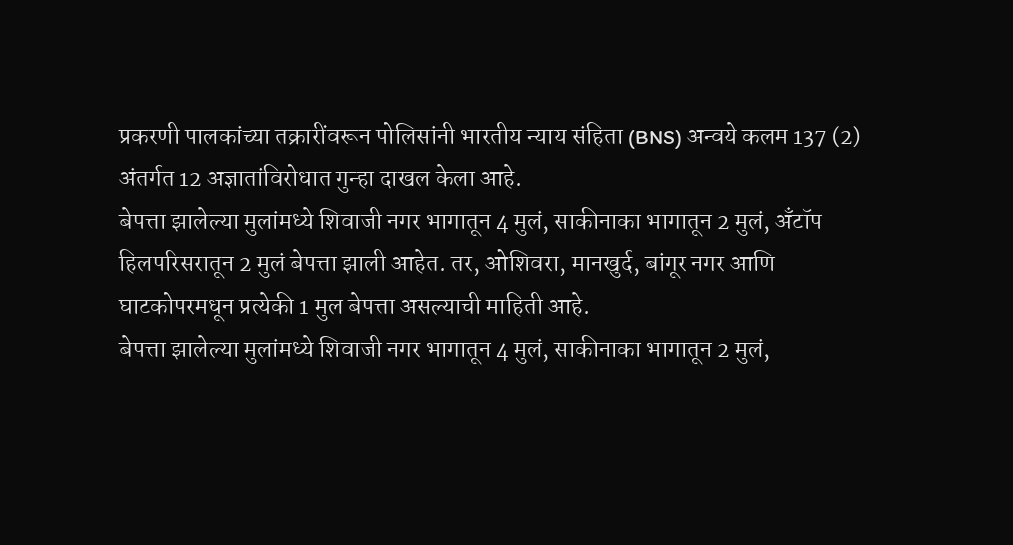प्रकरणी पालकांच्या तक्रारींवरून पोलिसांनी भारतीय न्याय संहिता (BNS) अन्वये कलम 137 (2) अंतर्गत 12 अज्ञातांविरोधात गुन्हा दाखल केला आहे.
बेपत्ता झालेल्या मुलांमध्ये शिवाजी नगर भागातून 4 मुलं, साकीनाका भागातून 2 मुलं, अँटॉप हिलपरिसरातून 2 मुलं बेपत्ता झाली आहेत. तर, ओशिवरा, मानखुर्द, बांगूर नगर आणि घाटकोपरमधून प्रत्येकी 1 मुल बेपत्ता असल्याची माहिती आहे.
बेपत्ता झालेल्या मुलांमध्ये शिवाजी नगर भागातून 4 मुलं, साकीनाका भागातून 2 मुलं,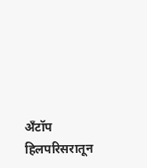अँटॉप हिलपरिसरातून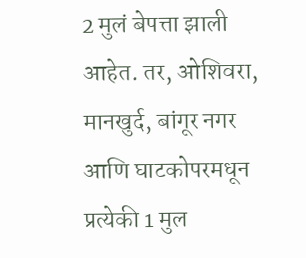2 मुलं बेपत्ता झाली आहेत. तर, ओशिवरा, मानखुर्द, बांगूर नगर आणि घाटकोपरमधून प्रत्येकी 1 मुल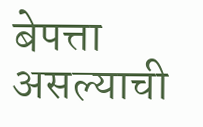बेपत्ता असल्याची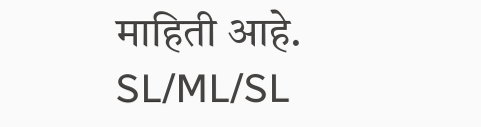माहिती आहे.
SL/ML/SL